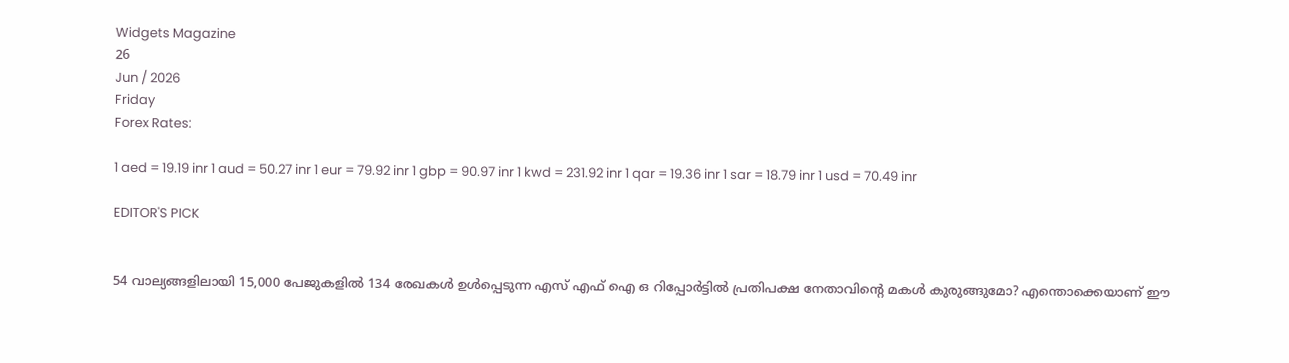Widgets Magazine
26
Jun / 2026
Friday
Forex Rates:

1 aed = 19.19 inr 1 aud = 50.27 inr 1 eur = 79.92 inr 1 gbp = 90.97 inr 1 kwd = 231.92 inr 1 qar = 19.36 inr 1 sar = 18.79 inr 1 usd = 70.49 inr

EDITOR'S PICK


54 വാല്യങ്ങളിലായി 15,000 പേജുകളിൽ 134 രേഖകൾ ഉൾപ്പെടുന്ന എസ് എഫ് ഐ ഒ റിപ്പോർട്ടിൽ പ്രതിപക്ഷ നേതാവിന്റെ മകൾ കുരുങ്ങുമോ? എന്തൊക്കെയാണ് ഈ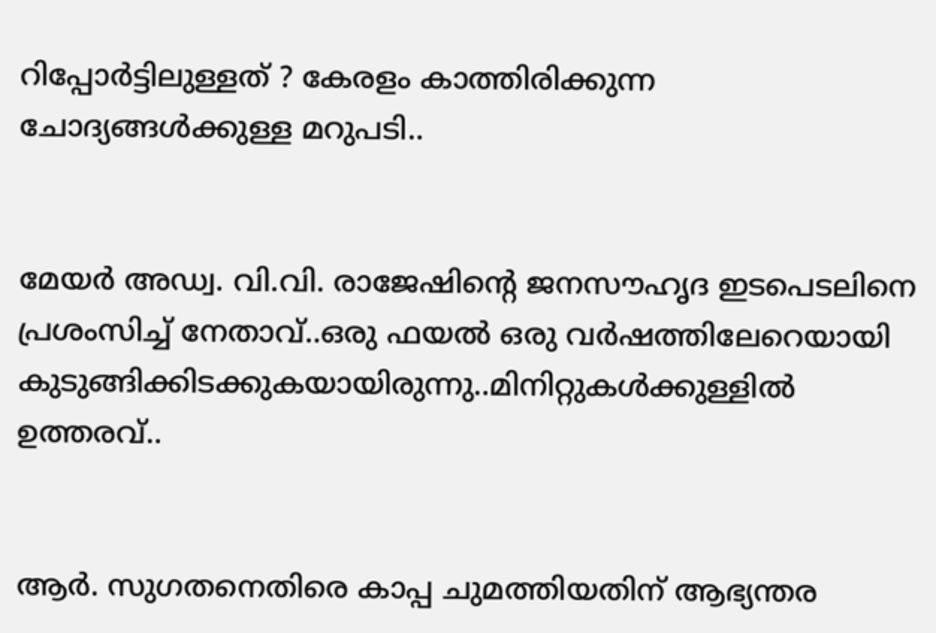റിപ്പോർട്ടിലുള്ളത് ? കേരളം കാത്തിരിക്കുന്ന ചോദ്യങ്ങൾക്കുള്ള മറുപടി..


മേയർ അഡ്വ. വി.വി. രാജേഷിന്റെ ജനസൗഹൃദ ഇടപെടലിനെ പ്രശംസിച്ച് നേതാവ്..ഒരു ഫയൽ ഒരു വർഷത്തിലേറെയായി കുടുങ്ങിക്കിടക്കുകയായിരുന്നു..മിനിറ്റുകൾക്കുള്ളിൽ ഉത്തരവ്..


ആർ. സുഗതനെതിരെ കാപ്പ ചുമത്തിയതിന് ആഭ്യന്തര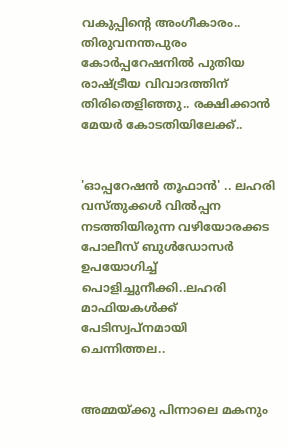വകുപ്പിന്റെ അംഗീകാരം.. തിരുവനന്തപുരം കോർപ്പറേഷനിൽ പുതിയ രാഷ്ട്രീയ വിവാദത്തിന് തിരിതെളിഞ്ഞു.. രക്ഷിക്കാൻ മേയർ കോടതിയിലേക്ക്..


'ഓപ്പറേഷന്‍ തൂഫാന്‍' .. ലഹരി വസ്തുക്കള്‍ വില്‍പ്പന നടത്തിയിരുന്ന വഴിയോരക്കട പോലീസ് ബുള്‍ഡോസര്‍ ഉപയോഗിച്ച് പൊളിച്ചുനീക്കി..ലഹരി മാഫിയകള്‍ക്ക് പേടിസ്വപ്നമായി ചെന്നിത്തല..


അമ്മയ്ക്കു പിന്നാലെ മകനും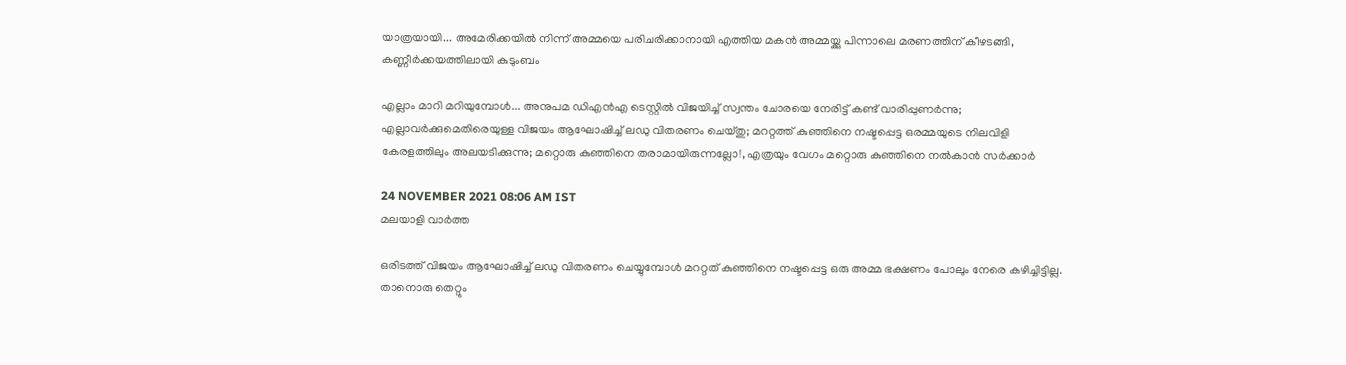യാത്രയായി... അമേരിക്കയിൽ നിന്ന് അമ്മയെ പരിചരിക്കാനായി എത്തിയ മകൻ അമ്മയ്ക്കു പിന്നാലെ മരണത്തിന് കീഴടങ്ങി, കണ്ണീർക്കയത്തിലായി കുടുംബം

എല്ലാം മാറി മറിയുമ്പോള്‍... അനുപമ ഡിഎന്‍എ ടെസ്റ്റില്‍ വിജയിച്ച് സ്വന്തം ചോരയെ നേരിട്ട് കണ്ട് വാരിപ്പുണര്‍ന്നു; എല്ലാവര്‍ക്കുമെതിരെയുള്ള വിജയം ആഘോഷിച്ച് ലഡു വിതരണം ചെയ്തു; മററ്റത്ത് കുഞ്ഞിനെ നഷ്ടപ്പെട്ട ഒരമ്മയുടെ നിലവിളി കേരളത്തിലും അലയടിക്കുന്നു; മറ്റൊരു കുഞ്ഞിനെ തരാമായിരുന്നല്ലോ!, എത്രയും വേഗം മറ്റൊരു കുഞ്ഞിനെ നല്‍കാന്‍ സര്‍ക്കാര്‍

24 NOVEMBER 2021 08:06 AM IST
മലയാളി വാര്‍ത്ത

ഒരിടത്ത് വിജയം ആഘോഷിച്ച് ലഡു വിതരണം ചെയ്യുമ്പോള്‍ മററ്റത് കുഞ്ഞിനെ നഷ്ടപ്പെട്ട ഒരു അമ്മ ഭക്ഷണം പോലും നേരെ കഴിച്ചിട്ടില്ല. താനൊരു തെറ്റും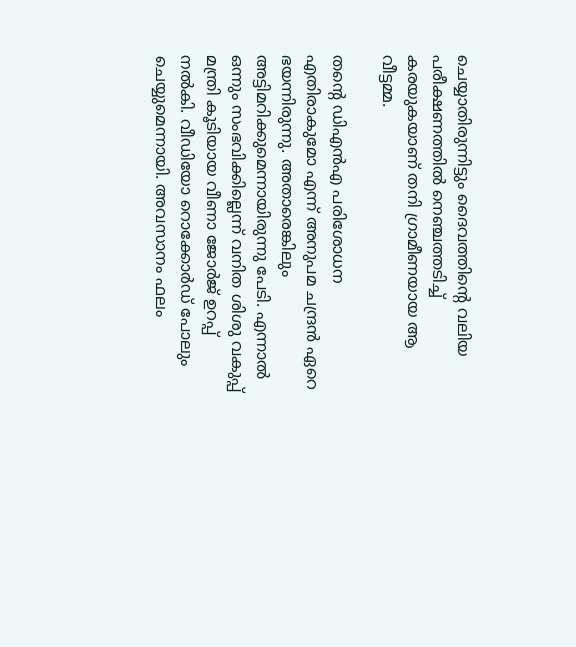ചെയ്യാതിരുന്നിട്ടും ദൈവത്തിന്റെ വലിയ പരീക്ഷണത്തില്‍ നെഞ്ചത്തടിച്ച് കരയുകയാണ് തനി ഗ്രാമീണയായ ആ വീട്ടമ്മ.

തന്റെ ഡിഎന്‍എ പരിശോധന എതിരാകുമോ എന്ന് അനുപമ ചന്ദ്രന്‍ ഏറെ ഭയന്നിരുന്നു. അതാരെങ്കിലും അട്ടിമറിക്കുമെന്നായിരുന്നു പേടി. എന്നാല്‍ ഒന്നും സംഭവിക്കില്ലെന്ന് വനിത ശിശു വകുപ്പ് മന്ത്രി കൂടിയായ വീണാ ജോര്‍ജ് ഉറപ്പ് നല്‍കി. വീഡിയോ റൊക്കോര്‍ഡ് പോലും ചെയ്യുമെന്നായി. അവസാനം ഫലം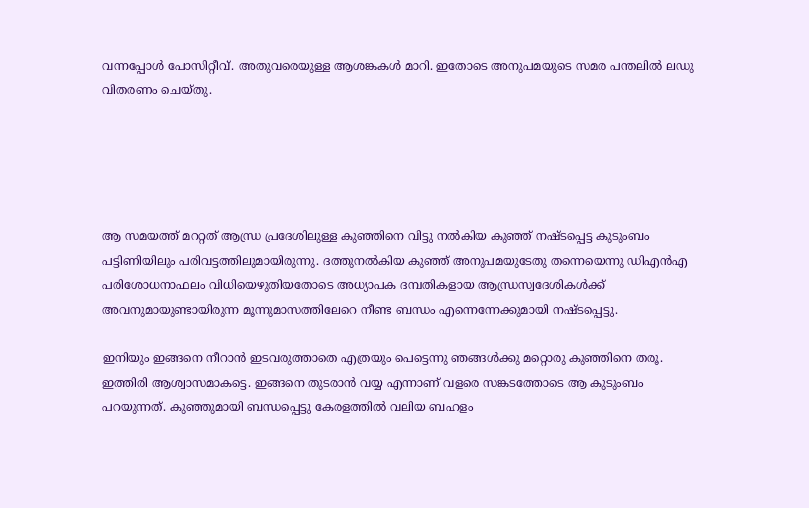വന്നപ്പോള്‍ പോസിറ്റീവ്. അതുവരെയുള്ള ആശങ്കകള്‍ മാറി. ഇതോടെ അനുപമയുടെ സമര പന്തലില്‍ ലഡു വിതരണം ചെയ്തു.





ആ സമയത്ത് മററ്റത് ആന്ധ്ര പ്രദേശിലുള്ള കുഞ്ഞിനെ വിട്ടു നല്‍കിയ കുഞ്ഞ് നഷ്ടപ്പെട്ട കുടുംബം പട്ടിണിയിലും പരിവട്ടത്തിലുമായിരുന്നു. ദത്തുനല്‍കിയ കുഞ്ഞ് അനുപമയുടേതു തന്നെയെന്നു ഡിഎന്‍എ പരിശോധനാഫലം വിധിയെഴുതിയതോടെ അധ്യാപക ദമ്പതികളായ ആന്ധ്രസ്വദേശികള്‍ക്ക് അവനുമായുണ്ടായിരുന്ന മൂന്നുമാസത്തിലേറെ നീണ്ട ബന്ധം എന്നെന്നേക്കുമായി നഷ്ടപ്പെട്ടു.

ഇനിയും ഇങ്ങനെ നീറാന്‍ ഇടവരുത്താതെ എത്രയും പെട്ടെന്നു ഞങ്ങള്‍ക്കു മറ്റൊരു കുഞ്ഞിനെ തരൂ. ഇത്തിരി ആശ്വാസമാകട്ടെ. ഇങ്ങനെ തുടരാന്‍ വയ്യ എന്നാണ് വളരെ സങ്കടത്തോടെ ആ കുടുംബം പറയുന്നത്. കുഞ്ഞുമായി ബന്ധപ്പെട്ടു കേരളത്തില്‍ വലിയ ബഹളം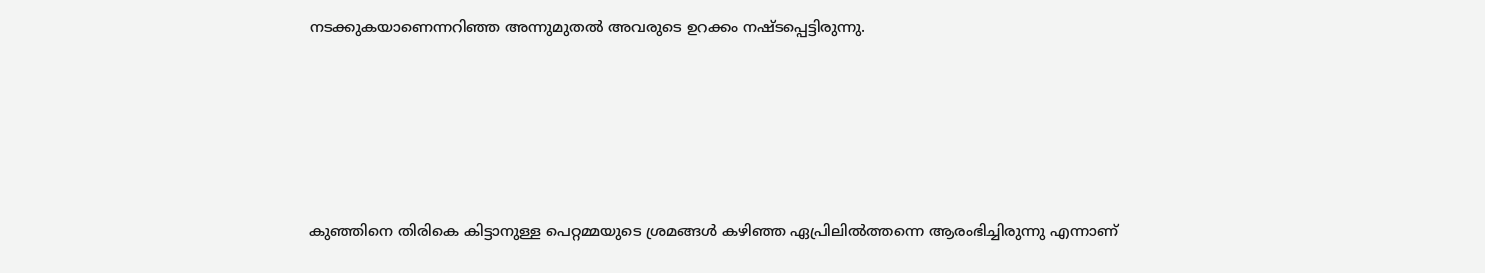നടക്കുകയാണെന്നറിഞ്ഞ അന്നുമുതല്‍ അവരുടെ ഉറക്കം നഷ്ടപ്പെട്ടിരുന്നു.





കുഞ്ഞിനെ തിരികെ കിട്ടാനുള്ള പെറ്റമ്മയുടെ ശ്രമങ്ങള്‍ കഴിഞ്ഞ ഏപ്രിലില്‍ത്തന്നെ ആരംഭിച്ചിരുന്നു എന്നാണ്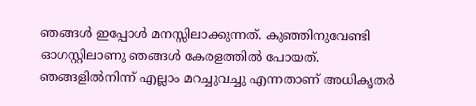ഞങ്ങള്‍ ഇപ്പോള്‍ മനസ്സിലാക്കുന്നത്. കുഞ്ഞിനുവേണ്ടി ഓഗസ്റ്റിലാണു ഞങ്ങള്‍ കേരളത്തില്‍ പോയത്. ഞങ്ങളില്‍നിന്ന് എല്ലാം മറച്ചുവച്ചു എന്നതാണ് അധികൃതര്‍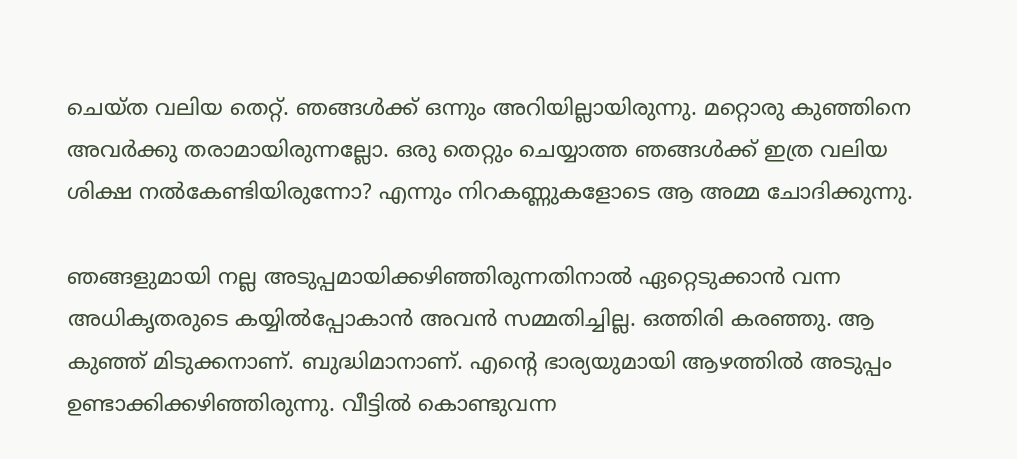ചെയ്ത വലിയ തെറ്റ്. ഞങ്ങള്‍ക്ക് ഒന്നും അറിയില്ലായിരുന്നു. മറ്റൊരു കുഞ്ഞിനെ അവര്‍ക്കു തരാമായിരുന്നല്ലോ. ഒരു തെറ്റും ചെയ്യാത്ത ഞങ്ങള്‍ക്ക് ഇത്ര വലിയ ശിക്ഷ നല്‍കേണ്ടിയിരുന്നോ? എന്നും നിറകണ്ണുകളോടെ ആ അമ്മ ചോദിക്കുന്നു.

ഞങ്ങളുമായി നല്ല അടുപ്പമായിക്കഴിഞ്ഞിരുന്നതിനാല്‍ ഏറ്റെടുക്കാന്‍ വന്ന അധികൃതരുടെ കയ്യില്‍പ്പോകാന്‍ അവന്‍ സമ്മതിച്ചില്ല. ഒത്തിരി കരഞ്ഞു. ആ കുഞ്ഞ് മിടുക്കനാണ്. ബുദ്ധിമാനാണ്. എന്റെ ഭാര്യയുമായി ആഴത്തില്‍ അടുപ്പം ഉണ്ടാക്കിക്കഴിഞ്ഞിരുന്നു. വീട്ടില്‍ കൊണ്ടുവന്ന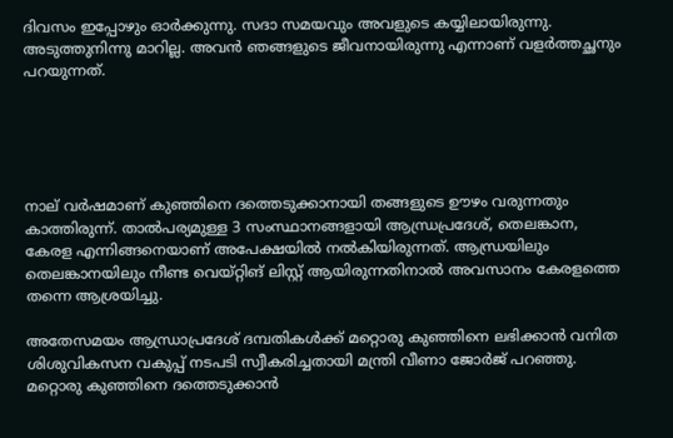ദിവസം ഇപ്പോഴും ഓര്‍ക്കുന്നു. സദാ സമയവും അവളുടെ കയ്യിലായിരുന്നു. അടുത്തുനിന്നു മാറില്ല. അവന്‍ ഞങ്ങളുടെ ജീവനായിരുന്നു എന്നാണ് വളര്‍ത്തച്ഛനും പറയുന്നത്.





നാല് വര്‍ഷമാണ് കുഞ്ഞിനെ ദത്തെടുക്കാനായി തങ്ങളുടെ ഊഴം വരുന്നതും കാത്തിരുന്ന്. താല്‍പര്യമുള്ള 3 സംസ്ഥാനങ്ങളായി ആന്ധ്രപ്രദേശ്, തെലങ്കാന, കേരള എന്നിങ്ങനെയാണ് അപേക്ഷയില്‍ നല്‍കിയിരുന്നത്. ആന്ധ്രയിലും തെലങ്കാനയിലും നീണ്ട വെയ്റ്റിങ് ലിസ്റ്റ് ആയിരുന്നതിനാല്‍ അവസാനം കേരളത്തെ തന്നെ ആശ്രയിച്ചു.

അതേസമയം ആന്ധ്രാപ്രദേശ് ദമ്പതികള്‍ക്ക് മറ്റൊരു കുഞ്ഞിനെ ലഭിക്കാന്‍ വനിത ശിശുവികസന വകുപ്പ് നടപടി സ്വീകരിച്ചതായി മന്ത്രി വീണാ ജോര്‍ജ് പറഞ്ഞു. മറ്റൊരു കുഞ്ഞിനെ ദത്തെടുക്കാന്‍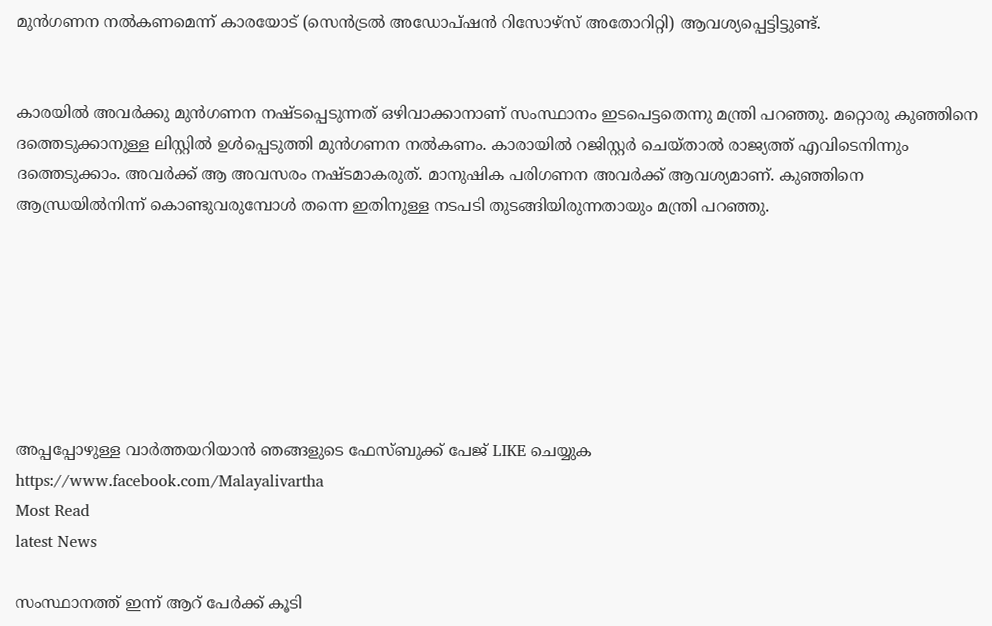മുന്‍ഗണന നല്‍കണമെന്ന് കാരയോട് (സെന്‍ട്രല്‍ അഡോപ്ഷന്‍ റിസോഴ്‌സ് അതോറിറ്റി) ആവശ്യപ്പെട്ടിട്ടുണ്ട്.


കാരയില്‍ അവര്‍ക്കു മുന്‍ഗണന നഷ്ടപ്പെടുന്നത് ഒഴിവാക്കാനാണ് സംസ്ഥാനം ഇടപെട്ടതെന്നു മന്ത്രി പറഞ്ഞു. മറ്റൊരു കുഞ്ഞിനെ ദത്തെടുക്കാനുള്ള ലിസ്റ്റില്‍ ഉള്‍പ്പെടുത്തി മുന്‍ഗണന നല്‍കണം. കാരായില്‍ റജിസ്റ്റര്‍ ചെയ്താല്‍ രാജ്യത്ത് എവിടെനിന്നും ദത്തെടുക്കാം. അവര്‍ക്ക് ആ അവസരം നഷ്ടമാകരുത്. മാനുഷിക പരിഗണന അവര്‍ക്ക് ആവശ്യമാണ്. കുഞ്ഞിനെ ആന്ധ്രയില്‍നിന്ന് കൊണ്ടുവരുമ്പോള്‍ തന്നെ ഇതിനുള്ള നടപടി തുടങ്ങിയിരുന്നതായും മന്ത്രി പറഞ്ഞു.







അപ്പപ്പോഴുള്ള വാര്‍ത്തയറിയാന്‍ ഞങ്ങളുടെ ഫേസ്‌ബുക്ക്‌ പേജ് LIKE ചെയ്യുക
https://www.facebook.com/Malayalivartha
Most Read
latest News

സംസ്ഥാനത്ത് ഇന്ന് ആറ് പേര്‍ക്ക് കൂടി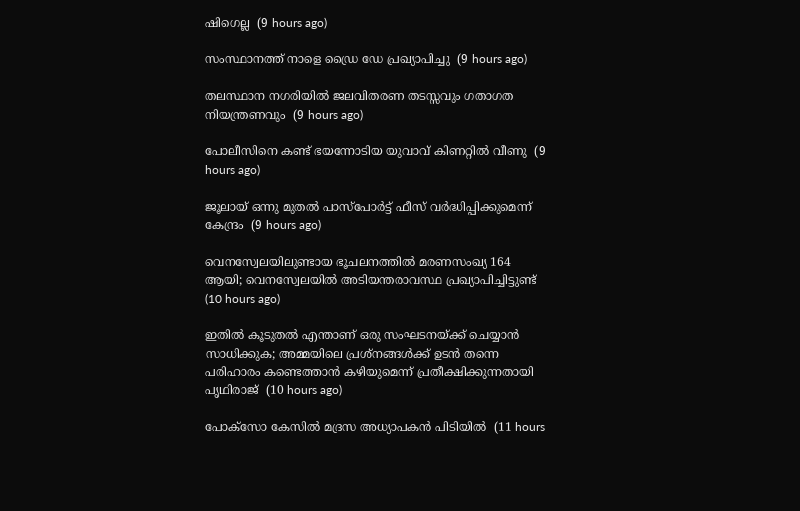ഷിഗെല്ല  (9 hours ago)

സംസ്ഥാനത്ത് നാളെ ഡ്രൈ ഡേ പ്രഖ്യാപിച്ചു  (9 hours ago)

തലസ്ഥാന നഗരിയില്‍ ജലവിതരണ തടസ്സവും ഗതാഗത നിയന്ത്രണവും  (9 hours ago)

പോലീസിനെ കണ്ട് ഭയന്നോടിയ യുവാവ് കിണറ്റില്‍ വീണു  (9 hours ago)

ജൂലായ് ഒന്നു മുതല്‍ പാസ്‌പോര്‍ട്ട് ഫീസ് വര്‍ദ്ധിപ്പിക്കുമെന്ന് കേന്ദ്രം  (9 hours ago)

വെനസ്വേലയിലുണ്ടായ ഭൂചലനത്തില്‍ മരണസംഖ്യ 164 ആയി; വെനസ്വേലയില്‍ അടിയന്തരാവസ്ഥ പ്രഖ്യാപിച്ചിട്ടുണ്ട്  (10 hours ago)

ഇതില്‍ കൂടുതല്‍ എന്താണ് ഒരു സംഘടനയ്ക്ക് ചെയ്യാന്‍ സാധിക്കുക; അമ്മയിലെ പ്രശ്‌നങ്ങള്‍ക്ക് ഉടന്‍ തന്നെ പരിഹാരം കണ്ടെത്താന്‍ കഴിയുമെന്ന് പ്രതീക്ഷിക്കുന്നതായി പൃഥിരാജ്  (10 hours ago)

പോക്‌സോ കേസില്‍ മദ്രസ അധ്യാപകന്‍ പിടിയില്‍  (11 hours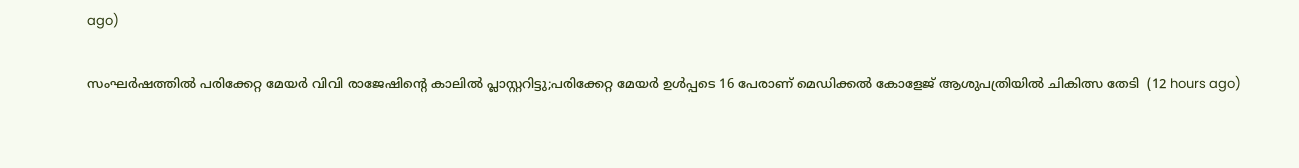ago)

സംഘര്‍ഷത്തില്‍ പരിക്കേറ്റ മേയര്‍ വിവി രാജേഷിന്റെ കാലില്‍ പ്ലാസ്റ്ററിട്ടു;പരിക്കേറ്റ മേയര്‍ ഉള്‍പ്പടെ 16 പേരാണ് മെഡിക്കല്‍ കോളേജ് ആശുപത്രിയില്‍ ചികിത്സ തേടി  (12 hours ago)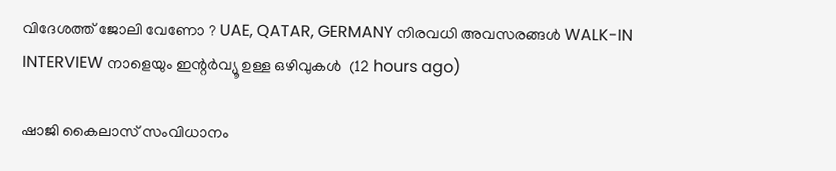വിദേശത്ത് ജോലി വേണോ ? UAE, QATAR, GERMANY നിരവധി അവസരങ്ങൾ WALK-IN INTERVIEW നാളെയും ഇന്റർവ്യൂ ഉള്ള ഒഴിവുകൾ  (12 hours ago)

ഷാജി കൈലാസ് സംവിധാനം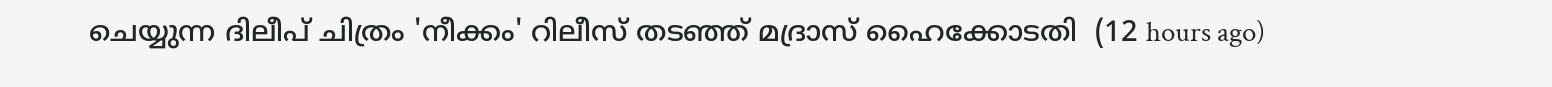ചെയ്യുന്ന ദിലീപ് ചിത്രം 'നീക്കം' റിലീസ് തടഞ്ഞ് മദ്രാസ് ഹൈക്കോടതി  (12 hours ago)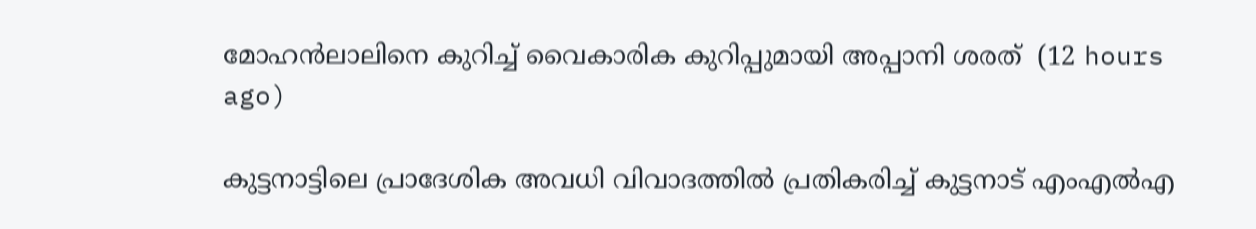മോഹന്‍ലാലിനെ കുറിച്ച് വൈകാരിക കുറിപ്പുമായി അപ്പാനി ശരത്  (12 hours ago)

കുട്ടനാട്ടിലെ പ്രാദേശിക അവധി വിവാദത്തില്‍ പ്രതികരിച്ച് കുട്ടനാട് എംഎല്‍എ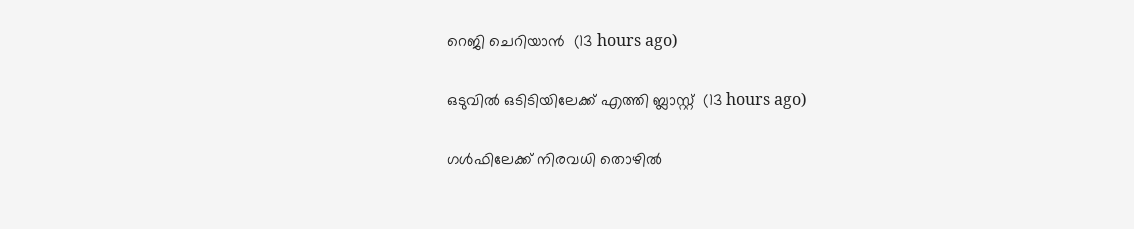റെജി ചെറിയാന്‍  (13 hours ago)

ഒടുവില്‍ ഒടിടിയിലേക്ക് എത്തി ബ്ലാസ്റ്റ്  (13 hours ago)

ഗള്‍ഫിലേക്ക് നിരവധി തൊഴില്‍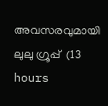അവസരവുമായി ലുലു ഗ്രൂപ്പ്  (13 hours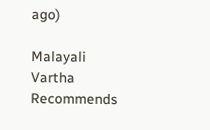ago)

Malayali Vartha Recommends